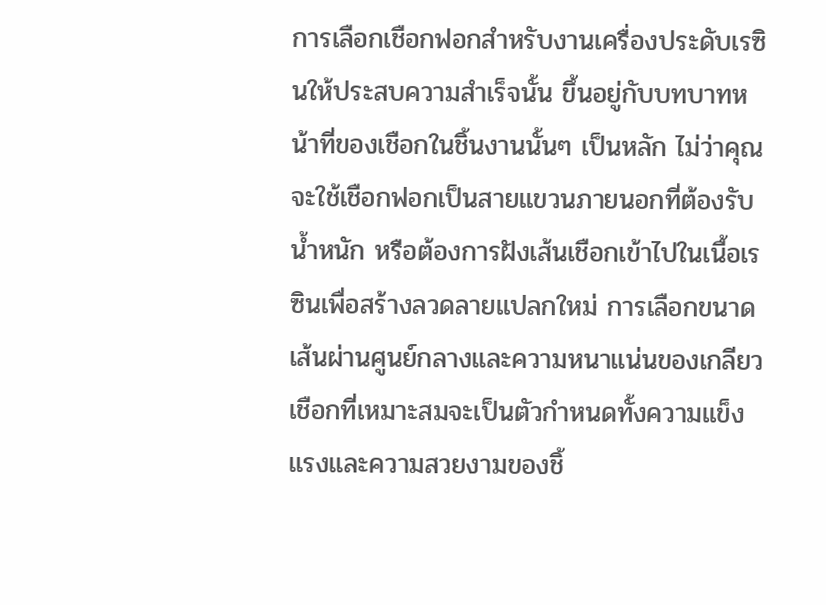การเลือกเชือกฟอกสำหรับงานเครื่องประดับเรซินให้ประสบความสำเร็จนั้น ขึ้นอยู่กับบทบาทหน้าที่ของเชือกในชิ้นงานนั้นๆ เป็นหลัก ไม่ว่าคุณจะใช้เชือกฟอกเป็นสายแขวนภายนอกที่ต้องรับน้ำหนัก หรือต้องการฝังเส้นเชือกเข้าไปในเนื้อเรซินเพื่อสร้างลวดลายแปลกใหม่ การเลือกขนาดเส้นผ่านศูนย์กลางและความหนาแน่นของเกลียวเชือกที่เหมาะสมจะเป็นตัวกำหนดทั้งความแข็งแรงและความสวยงามของชิ้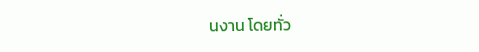นงาน โดยทั่ว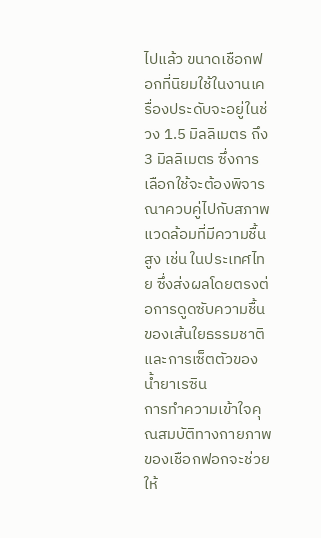ไปแล้ว ขนาดเชือกฟอกที่นิยมใช้ในงานเครื่องประดับจะอยู่ในช่วง 1.5 มิลลิเมตร ถึง 3 มิลลิเมตร ซึ่งการเลือกใช้จะต้องพิจารณาควบคู่ไปกับสภาพแวดล้อมที่มีความชื้นสูง เช่น ในประเทศไทย ซึ่งส่งผลโดยตรงต่อการดูดซับความชื้นของเส้นใยธรรมชาติและการเซ็ตตัวของน้ำยาเรซิน
การทำความเข้าใจคุณสมบัติทางกายภาพของเชือกฟอกจะช่วยให้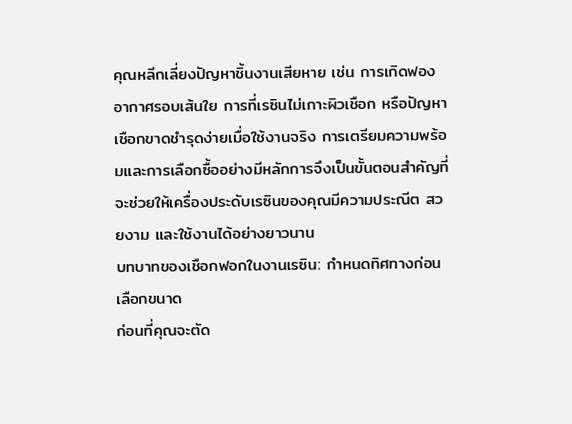คุณหลีกเลี่ยงปัญหาชิ้นงานเสียหาย เช่น การเกิดฟองอากาศรอบเส้นใย การที่เรซินไม่เกาะผิวเชือก หรือปัญหาเชือกขาดชำรุดง่ายเมื่อใช้งานจริง การเตรียมความพร้อมและการเลือกซื้ออย่างมีหลักการจึงเป็นขั้นตอนสำคัญที่จะช่วยให้เครื่องประดับเรซินของคุณมีความประณีต สวยงาม และใช้งานได้อย่างยาวนาน
บทบาทของเชือกฟอกในงานเรซิน: กำหนดทิศทางก่อนเลือกขนาด
ก่อนที่คุณจะตัด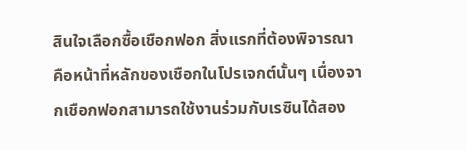สินใจเลือกซื้อเชือกฟอก สิ่งแรกที่ต้องพิจารณาคือหน้าที่หลักของเชือกในโปรเจกต์นั้นๆ เนื่องจากเชือกฟอกสามารถใช้งานร่วมกับเรซินได้สอง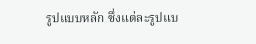รูปแบบหลัก ซึ่งแต่ละรูปแบ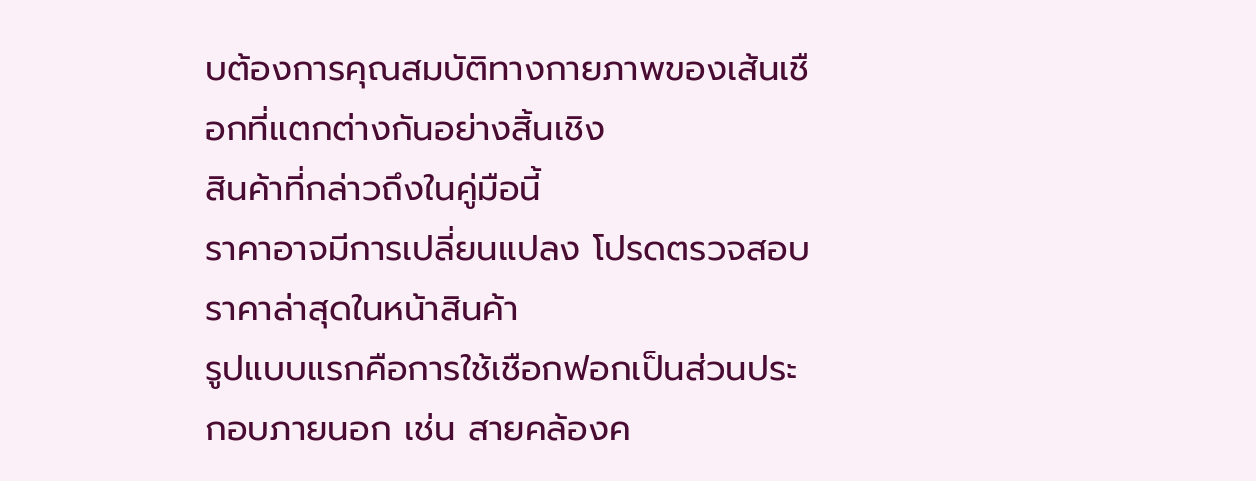บต้องการคุณสมบัติทางกายภาพของเส้นเชือกที่แตกต่างกันอย่างสิ้นเชิง
สินค้าที่กล่าวถึงในคู่มือนี้
ราคาอาจมีการเปลี่ยนแปลง โปรดตรวจสอบราคาล่าสุดในหน้าสินค้า
รูปแบบแรกคือการใช้เชือกฟอกเป็นส่วนประกอบภายนอก เช่น สายคล้องค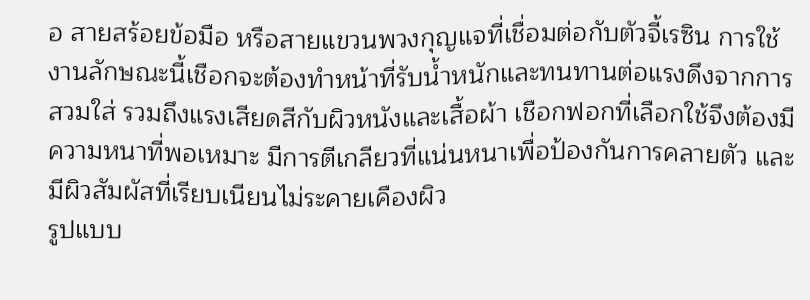อ สายสร้อยข้อมือ หรือสายแขวนพวงกุญแจที่เชื่อมต่อกับตัวจี้เรซิน การใช้งานลักษณะนี้เชือกจะต้องทำหน้าที่รับน้ำหนักและทนทานต่อแรงดึงจากการสวมใส่ รวมถึงแรงเสียดสีกับผิวหนังและเสื้อผ้า เชือกฟอกที่เลือกใช้จึงต้องมีความหนาที่พอเหมาะ มีการตีเกลียวที่แน่นหนาเพื่อป้องกันการคลายตัว และมีผิวสัมผัสที่เรียบเนียนไม่ระคายเคืองผิว
รูปแบบ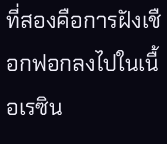ที่สองคือการฝังเชือกฟอกลงไปในเนื้อเรซิน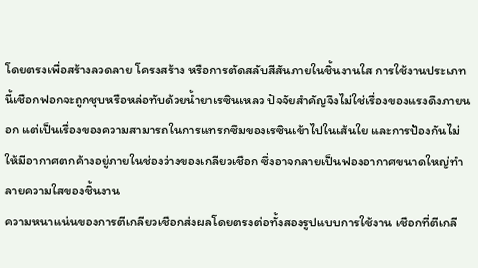โดยตรงเพื่อสร้างลวดลาย โครงสร้าง หรือการตัดสลับสีสันภายในชิ้นงานใส การใช้งานประเภทนี้เชือกฟอกจะถูกชุบหรือหล่อทับด้วยน้ำยาเรซินเหลว ปัจจัยสำคัญจึงไม่ใช่เรื่องของแรงดึงภายนอก แต่เป็นเรื่องของความสามารถในการแทรกซึมของเรซินเข้าไปในเส้นใย และการป้องกันไม่ให้มีอากาศตกค้างอยู่ภายในช่องว่างของเกลียวเชือก ซึ่งอาจกลายเป็นฟองอากาศขนาดใหญ่ทำลายความใสของชิ้นงาน
ความหนาแน่นของการตีเกลียวเชือกส่งผลโดยตรงต่อทั้งสองรูปแบบการใช้งาน เชือกที่ตีเกลี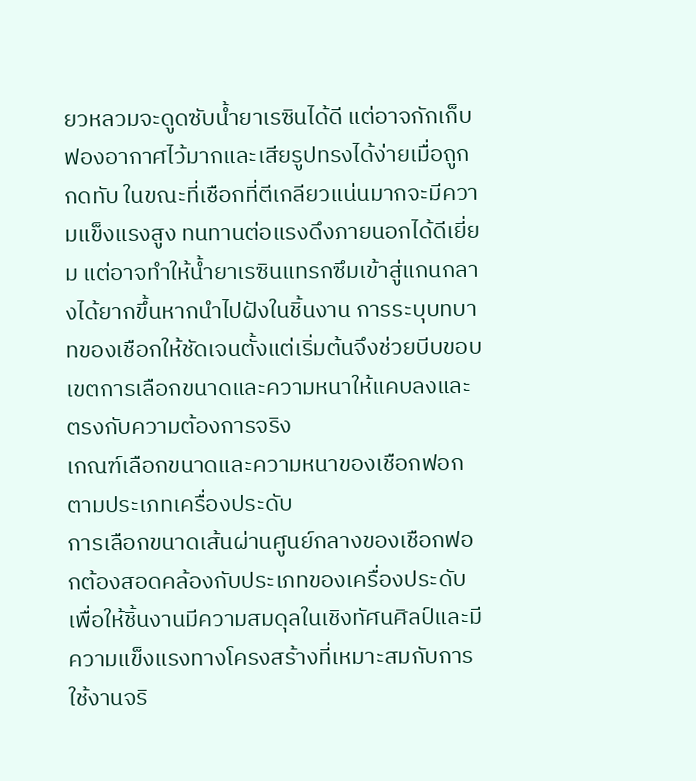ยวหลวมจะดูดซับน้ำยาเรซินได้ดี แต่อาจกักเก็บฟองอากาศไว้มากและเสียรูปทรงได้ง่ายเมื่อถูกกดทับ ในขณะที่เชือกที่ตีเกลียวแน่นมากจะมีความแข็งแรงสูง ทนทานต่อแรงดึงภายนอกได้ดีเยี่ยม แต่อาจทำให้น้ำยาเรซินแทรกซึมเข้าสู่แกนกลางได้ยากขึ้นหากนำไปฝังในชิ้นงาน การระบุบทบาทของเชือกให้ชัดเจนตั้งแต่เริ่มต้นจึงช่วยบีบขอบเขตการเลือกขนาดและความหนาให้แคบลงและตรงกับความต้องการจริง
เกณฑ์เลือกขนาดและความหนาของเชือกฟอกตามประเภทเครื่องประดับ
การเลือกขนาดเส้นผ่านศูนย์กลางของเชือกฟอกต้องสอดคล้องกับประเภทของเครื่องประดับ เพื่อให้ชิ้นงานมีความสมดุลในเชิงทัศนศิลป์และมีความแข็งแรงทางโครงสร้างที่เหมาะสมกับการใช้งานจริ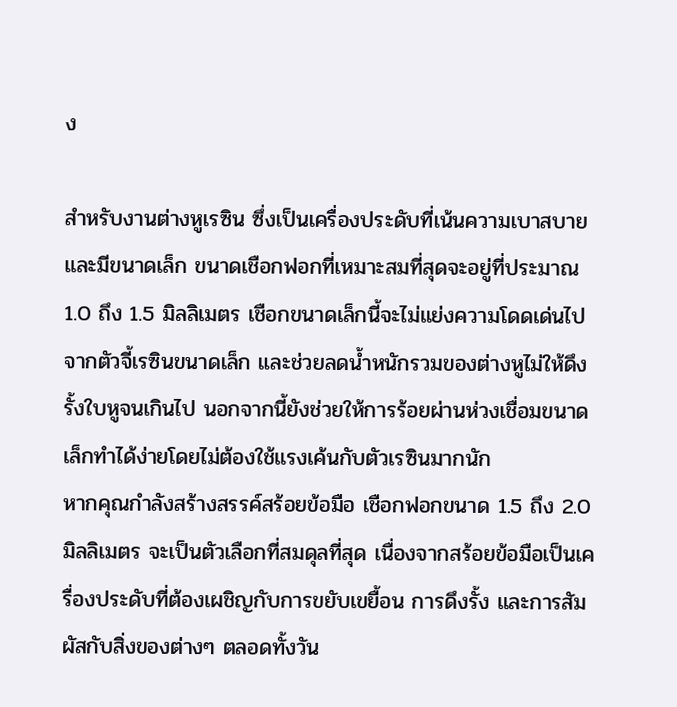ง

สำหรับงานต่างหูเรซิน ซึ่งเป็นเครื่องประดับที่เน้นความเบาสบายและมีขนาดเล็ก ขนาดเชือกฟอกที่เหมาะสมที่สุดจะอยู่ที่ประมาณ 1.0 ถึง 1.5 มิลลิเมตร เชือกขนาดเล็กนี้จะไม่แย่งความโดดเด่นไปจากตัวจี้เรซินขนาดเล็ก และช่วยลดน้ำหนักรวมของต่างหูไม่ให้ดึงรั้งใบหูจนเกินไป นอกจากนี้ยังช่วยให้การร้อยผ่านห่วงเชื่อมขนาดเล็กทำได้ง่ายโดยไม่ต้องใช้แรงเค้นกับตัวเรซินมากนัก
หากคุณกำลังสร้างสรรค์สร้อยข้อมือ เชือกฟอกขนาด 1.5 ถึง 2.0 มิลลิเมตร จะเป็นตัวเลือกที่สมดุลที่สุด เนื่องจากสร้อยข้อมือเป็นเครื่องประดับที่ต้องเผชิญกับการขยับเขยื้อน การดึงรั้ง และการสัมผัสกับสิ่งของต่างๆ ตลอดทั้งวัน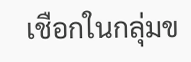เชือกในกลุ่มข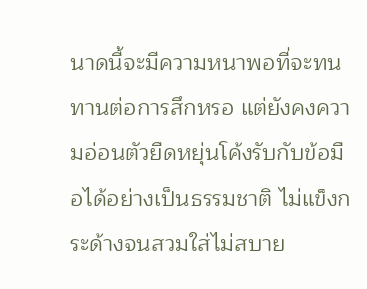นาดนี้จะมีความหนาพอที่จะทนทานต่อการสึกหรอ แต่ยังคงความอ่อนตัวยืดหยุ่นโค้งรับกับข้อมือได้อย่างเป็นธรรมชาติ ไม่แข็งกระด้างจนสวมใส่ไม่สบาย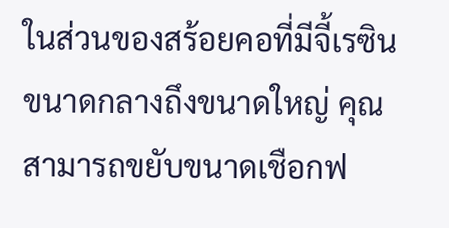ในส่วนของสร้อยคอที่มีจี้เรซินขนาดกลางถึงขนาดใหญ่ คุณสามารถขยับขนาดเชือกฟ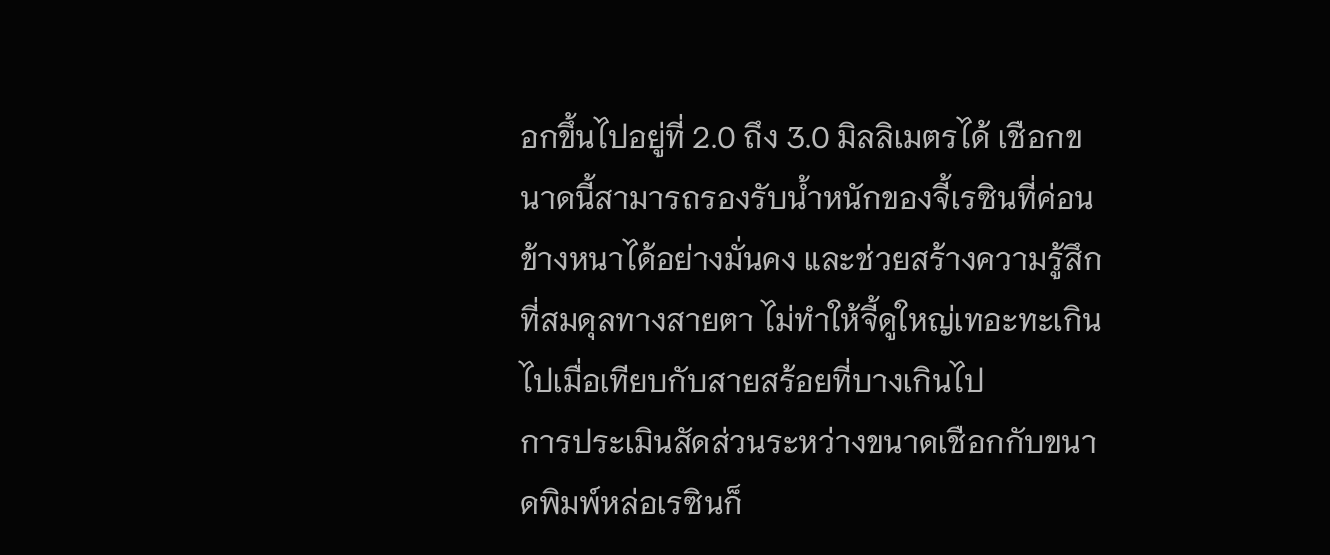อกขึ้นไปอยู่ที่ 2.0 ถึง 3.0 มิลลิเมตรได้ เชือกขนาดนี้สามารถรองรับน้ำหนักของจี้เรซินที่ค่อนข้างหนาได้อย่างมั่นคง และช่วยสร้างความรู้สึกที่สมดุลทางสายตา ไม่ทำให้จี้ดูใหญ่เทอะทะเกินไปเมื่อเทียบกับสายสร้อยที่บางเกินไป
การประเมินสัดส่วนระหว่างขนาดเชือกกับขนาดพิมพ์หล่อเรซินก็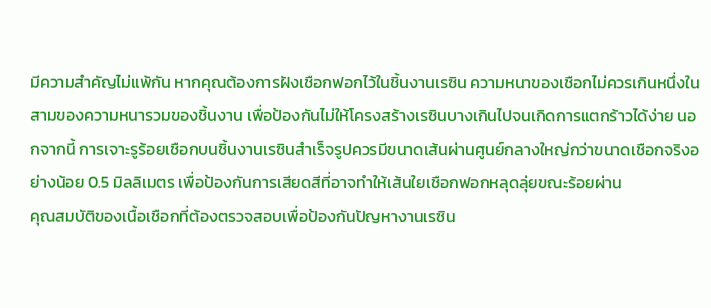มีความสำคัญไม่แพ้กัน หากคุณต้องการฝังเชือกฟอกไว้ในชิ้นงานเรซิน ความหนาของเชือกไม่ควรเกินหนึ่งในสามของความหนารวมของชิ้นงาน เพื่อป้องกันไม่ให้โครงสร้างเรซินบางเกินไปจนเกิดการแตกร้าวได้ง่าย นอกจากนี้ การเจาะรูร้อยเชือกบนชิ้นงานเรซินสำเร็จรูปควรมีขนาดเส้นผ่านศูนย์กลางใหญ่กว่าขนาดเชือกจริงอย่างน้อย 0.5 มิลลิเมตร เพื่อป้องกันการเสียดสีที่อาจทำให้เส้นใยเชือกฟอกหลุดลุ่ยขณะร้อยผ่าน
คุณสมบัติของเนื้อเชือกที่ต้องตรวจสอบเพื่อป้องกันปัญหางานเรซิน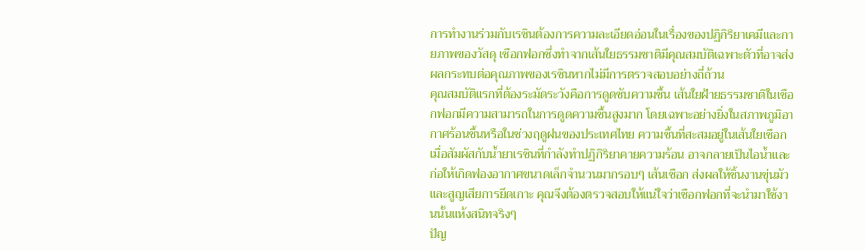การทำงานร่วมกับเรซินต้องการความละเอียดอ่อนในเรื่องของปฏิกิริยาเคมีและกายภาพของวัสดุ เชือกฟอกซึ่งทำจากเส้นใยธรรมชาติมีคุณสมบัติเฉพาะตัวที่อาจส่งผลกระทบต่อคุณภาพของเรซินหากไม่มีการตรวจสอบอย่างถี่ถ้วน
คุณสมบัติแรกที่ต้องระมัดระวังคือการดูดซับความชื้น เส้นใยฝ้ายธรรมชาติในเชือกฟอกมีความสามารถในการดูดความชื้นสูงมาก โดยเฉพาะอย่างยิ่งในสภาพภูมิอากาศร้อนชื้นหรือในช่วงฤดูฝนของประเทศไทย ความชื้นที่สะสมอยู่ในเส้นใยเชือกเมื่อสัมผัสกับน้ำยาเรซินที่กำลังทำปฏิกิริยาคายความร้อน อาจกลายเป็นไอน้ำและก่อให้เกิดฟองอากาศขนาดเล็กจำนวนมากรอบๆ เส้นเชือก ส่งผลให้ชิ้นงานขุ่นมัวและสูญเสียการยึดเกาะ คุณจึงต้องตรวจสอบให้แน่ใจว่าเชือกฟอกที่จะนำมาใช้งานนั้นแห้งสนิทจริงๆ
ปัญ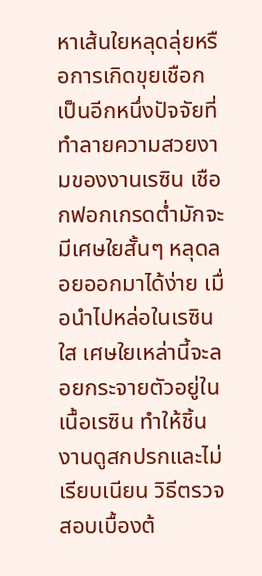หาเส้นใยหลุดลุ่ยหรือการเกิดขุยเชือกเป็นอีกหนึ่งปัจจัยที่ทำลายความสวยงามของงานเรซิน เชือกฟอกเกรดต่ำมักจะมีเศษใยสั้นๆ หลุดลอยออกมาได้ง่าย เมื่อนำไปหล่อในเรซินใส เศษใยเหล่านี้จะลอยกระจายตัวอยู่ในเนื้อเรซิน ทำให้ชิ้นงานดูสกปรกและไม่เรียบเนียน วิธีตรวจสอบเบื้องต้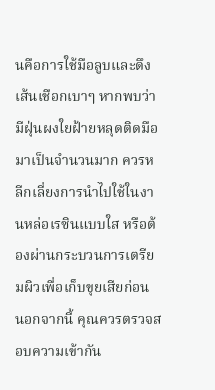นคือการใช้มือลูบและดึงเส้นเชือกเบาๆ หากพบว่ามีฝุ่นผงใยฝ้ายหลุดติดมือมาเป็นจำนวนมาก ควรหลีกเลี่ยงการนำไปใช้ในงานหล่อเรซินแบบใส หรือต้องผ่านกระบวนการเตรียมผิวเพื่อเก็บขุยเสียก่อน
นอกจากนี้ คุณควรตรวจสอบความเข้ากัน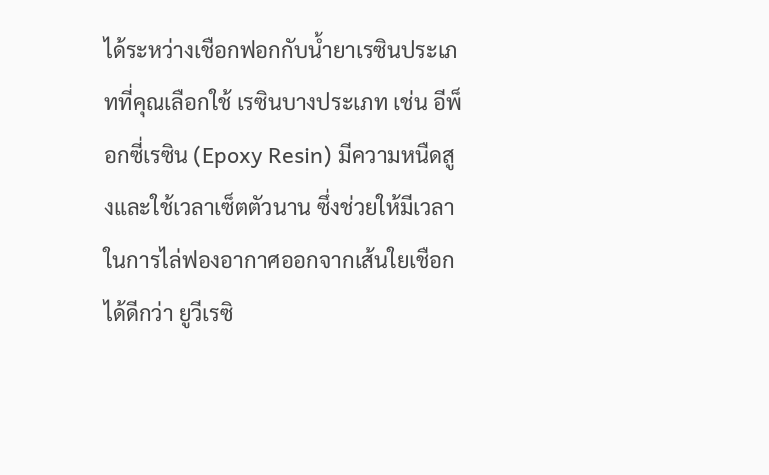ได้ระหว่างเชือกฟอกกับน้ำยาเรซินประเภทที่คุณเลือกใช้ เรซินบางประเภท เช่น อีพ็อกซี่เรซิน (Epoxy Resin) มีความหนืดสูงและใช้เวลาเซ็ตตัวนาน ซึ่งช่วยให้มีเวลาในการไล่ฟองอากาศออกจากเส้นใยเชือกได้ดีกว่า ยูวีเรซิ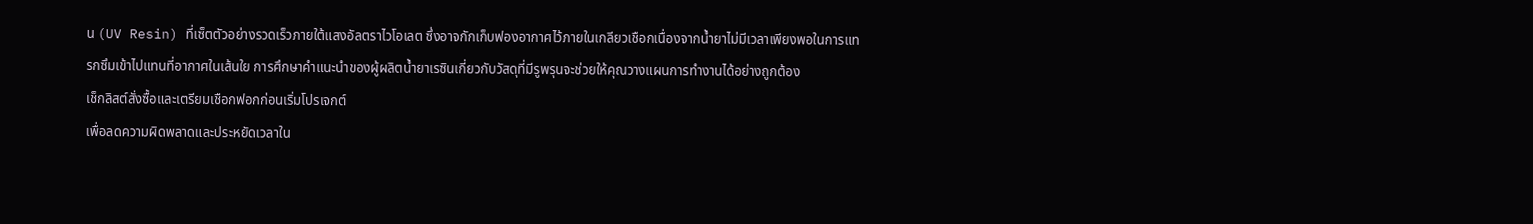น (UV Resin) ที่เซ็ตตัวอย่างรวดเร็วภายใต้แสงอัลตราไวโอเลต ซึ่งอาจกักเก็บฟองอากาศไว้ภายในเกลียวเชือกเนื่องจากน้ำยาไม่มีเวลาเพียงพอในการแทรกซึมเข้าไปแทนที่อากาศในเส้นใย การศึกษาคำแนะนำของผู้ผลิตน้ำยาเรซินเกี่ยวกับวัสดุที่มีรูพรุนจะช่วยให้คุณวางแผนการทำงานได้อย่างถูกต้อง
เช็กลิสต์สั่งซื้อและเตรียมเชือกฟอกก่อนเริ่มโปรเจกต์
เพื่อลดความผิดพลาดและประหยัดเวลาใน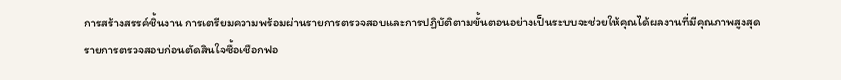การสร้างสรรค์ชิ้นงาน การเตรียมความพร้อมผ่านรายการตรวจสอบและการปฏิบัติตามขั้นตอนอย่างเป็นระบบจะช่วยให้คุณได้ผลงานที่มีคุณภาพสูงสุด
รายการตรวจสอบก่อนตัดสินใจซื้อเชือกฟอ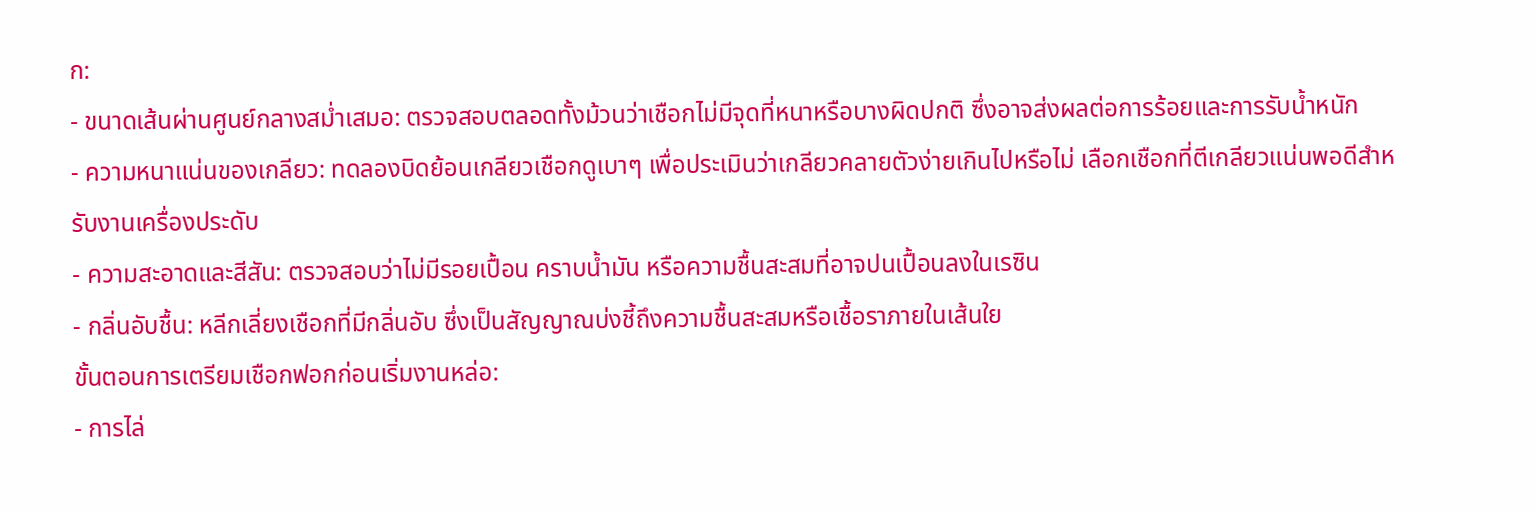ก:
- ขนาดเส้นผ่านศูนย์กลางสม่ำเสมอ: ตรวจสอบตลอดทั้งม้วนว่าเชือกไม่มีจุดที่หนาหรือบางผิดปกติ ซึ่งอาจส่งผลต่อการร้อยและการรับน้ำหนัก
- ความหนาแน่นของเกลียว: ทดลองบิดย้อนเกลียวเชือกดูเบาๆ เพื่อประเมินว่าเกลียวคลายตัวง่ายเกินไปหรือไม่ เลือกเชือกที่ตีเกลียวแน่นพอดีสำหรับงานเครื่องประดับ
- ความสะอาดและสีสัน: ตรวจสอบว่าไม่มีรอยเปื้อน คราบน้ำมัน หรือความชื้นสะสมที่อาจปนเปื้อนลงในเรซิน
- กลิ่นอับชื้น: หลีกเลี่ยงเชือกที่มีกลิ่นอับ ซึ่งเป็นสัญญาณบ่งชี้ถึงความชื้นสะสมหรือเชื้อราภายในเส้นใย
ขั้นตอนการเตรียมเชือกฟอกก่อนเริ่มงานหล่อ:
- การไล่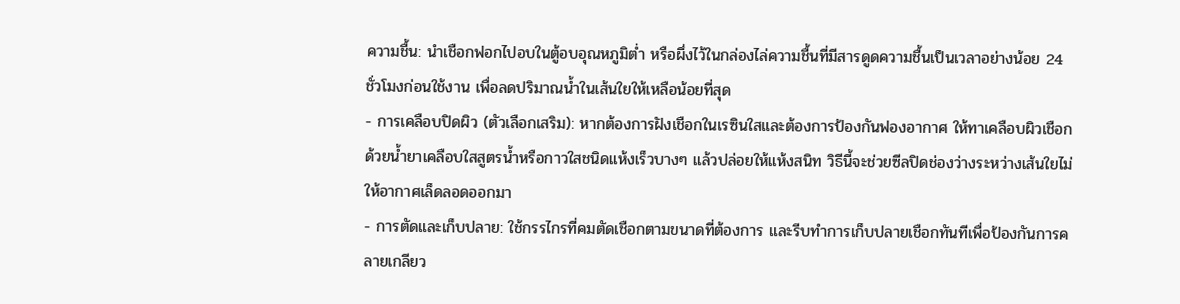ความชื้น: นำเชือกฟอกไปอบในตู้อบอุณหภูมิต่ำ หรือผึ่งไว้ในกล่องไล่ความชื้นที่มีสารดูดความชื้นเป็นเวลาอย่างน้อย 24 ชั่วโมงก่อนใช้งาน เพื่อลดปริมาณน้ำในเส้นใยให้เหลือน้อยที่สุด
- การเคลือบปิดผิว (ตัวเลือกเสริม): หากต้องการฝังเชือกในเรซินใสและต้องการป้องกันฟองอากาศ ให้ทาเคลือบผิวเชือกด้วยน้ำยาเคลือบใสสูตรน้ำหรือกาวใสชนิดแห้งเร็วบางๆ แล้วปล่อยให้แห้งสนิท วิธีนี้จะช่วยซีลปิดช่องว่างระหว่างเส้นใยไม่ให้อากาศเล็ดลอดออกมา
- การตัดและเก็บปลาย: ใช้กรรไกรที่คมตัดเชือกตามขนาดที่ต้องการ และรีบทำการเก็บปลายเชือกทันทีเพื่อป้องกันการคลายเกลียว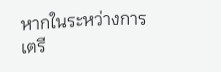หากในระหว่างการเตรี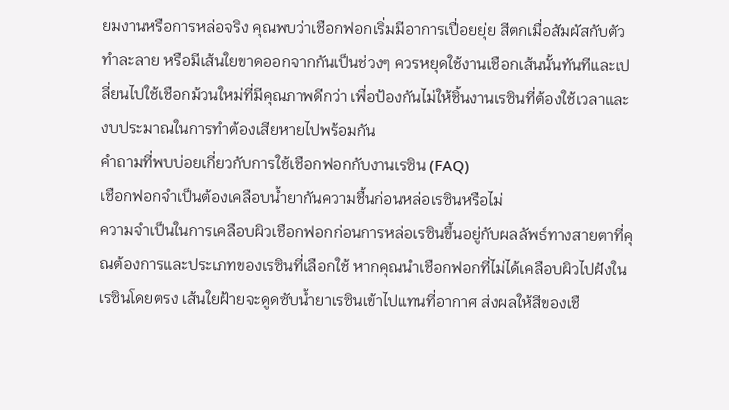ยมงานหรือการหล่อจริง คุณพบว่าเชือกฟอกเริ่มมีอาการเปื่อยยุ่ย สีตกเมื่อสัมผัสกับตัวทำละลาย หรือมีเส้นใยขาดออกจากกันเป็นช่วงๆ ควรหยุดใช้งานเชือกเส้นนั้นทันทีและเปลี่ยนไปใช้เชือกม้วนใหม่ที่มีคุณภาพดีกว่า เพื่อป้องกันไม่ให้ชิ้นงานเรซินที่ต้องใช้เวลาและงบประมาณในการทำต้องเสียหายไปพร้อมกัน
คำถามที่พบบ่อยเกี่ยวกับการใช้เชือกฟอกกับงานเรซิน (FAQ)
เชือกฟอกจำเป็นต้องเคลือบน้ำยากันความชื้นก่อนหล่อเรซินหรือไม่
ความจำเป็นในการเคลือบผิวเชือกฟอกก่อนการหล่อเรซินขึ้นอยู่กับผลลัพธ์ทางสายตาที่คุณต้องการและประเภทของเรซินที่เลือกใช้ หากคุณนำเชือกฟอกที่ไม่ได้เคลือบผิวไปฝังในเรซินโดยตรง เส้นใยฝ้ายจะดูดซับน้ำยาเรซินเข้าไปแทนที่อากาศ ส่งผลให้สีของเชื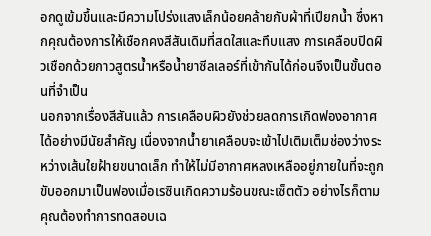อกดูเข้มขึ้นและมีความโปร่งแสงเล็กน้อยคล้ายกับผ้าที่เปียกน้ำ ซึ่งหากคุณต้องการให้เชือกคงสีสันเดิมที่สดใสและทึบแสง การเคลือบปิดผิวเชือกด้วยกาวสูตรน้ำหรือน้ำยาซีลเลอร์ที่เข้ากันได้ก่อนจึงเป็นขั้นตอนที่จำเป็น
นอกจากเรื่องสีสันแล้ว การเคลือบผิวยังช่วยลดการเกิดฟองอากาศได้อย่างมีนัยสำคัญ เนื่องจากน้ำยาเคลือบจะเข้าไปเติมเต็มช่องว่างระหว่างเส้นใยฝ้ายขนาดเล็ก ทำให้ไม่มีอากาศหลงเหลืออยู่ภายในที่จะถูกขับออกมาเป็นฟองเมื่อเรซินเกิดความร้อนขณะเซ็ตตัว อย่างไรก็ตาม คุณต้องทำการทดสอบเฉ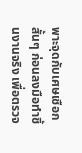พาะจุดกับเศษเชือกสั้นๆ ก่อนลงมือทำชิ้นงานจริง เพื่อตรวจ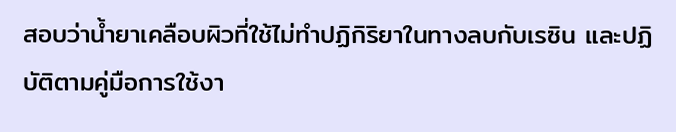สอบว่าน้ำยาเคลือบผิวที่ใช้ไม่ทำปฏิกิริยาในทางลบกับเรซิน และปฏิบัติตามคู่มือการใช้งา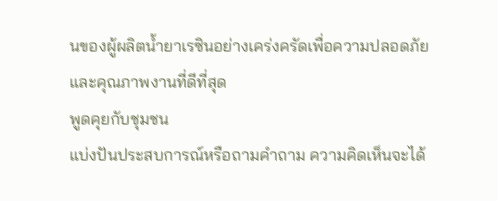นของผู้ผลิตน้ำยาเรซินอย่างเคร่งครัดเพื่อความปลอดภัยและคุณภาพงานที่ดีที่สุด
พูดคุยกับชุมชน
แบ่งปันประสบการณ์หรือถามคำถาม ความคิดเห็นจะได้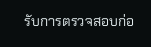รับการตรวจสอบก่อ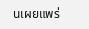นเผยแพร่